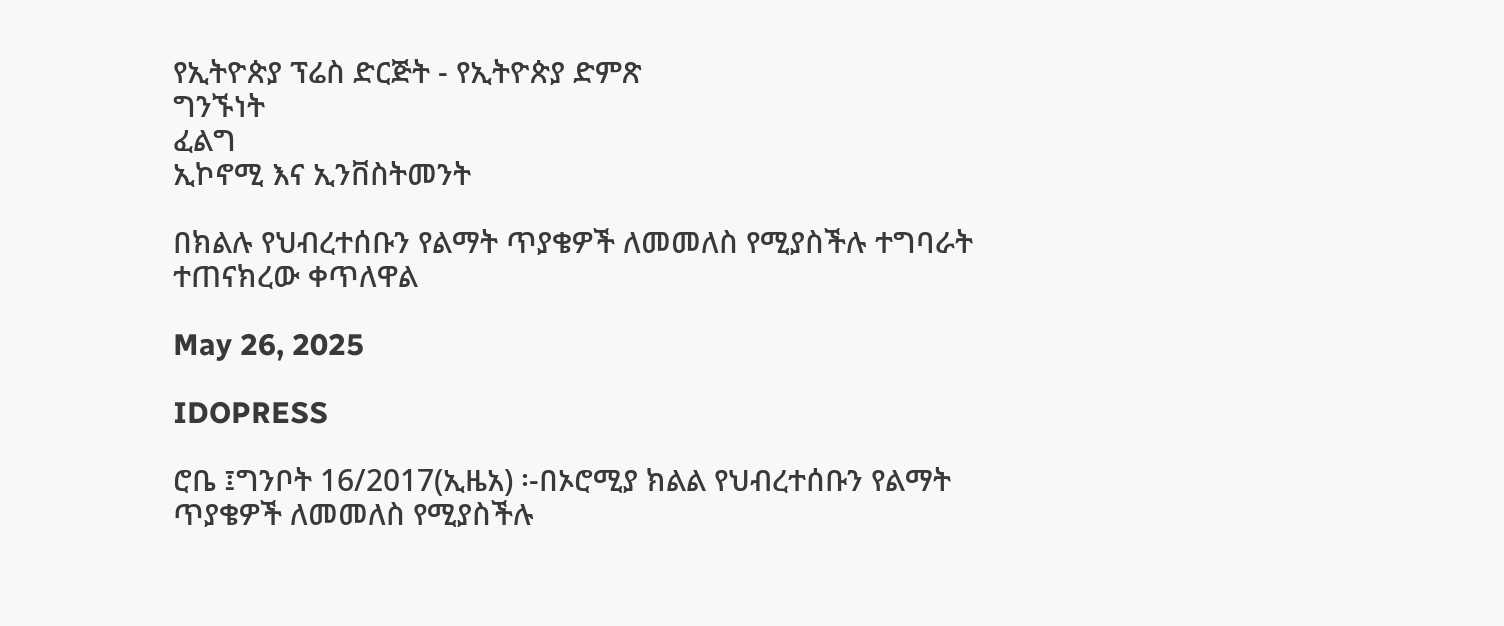የኢትዮጵያ ፕሬስ ድርጅት - የኢትዮጵያ ድምጽ
ግንኙነት
ፈልግ
ኢኮኖሚ እና ኢንቨስትመንት

በክልሉ የህብረተሰቡን የልማት ጥያቄዎች ለመመለስ የሚያስችሉ ተግባራት ተጠናክረው ቀጥለዋል

May 26, 2025

IDOPRESS

ሮቤ ፤ግንቦት 16/2017(ኢዜአ) ፡-በኦሮሚያ ክልል የህብረተሰቡን የልማት ጥያቄዎች ለመመለስ የሚያስችሉ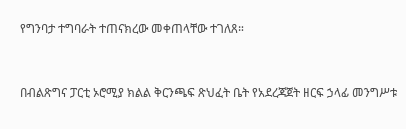የግንባታ ተግባራት ተጠናክረው መቀጠላቸው ተገለጸ።


በብልጽግና ፓርቲ ኦሮሚያ ክልል ቅርንጫፍ ጽህፈት ቤት የአደረጃጀት ዘርፍ ኃላፊ መንግሥቱ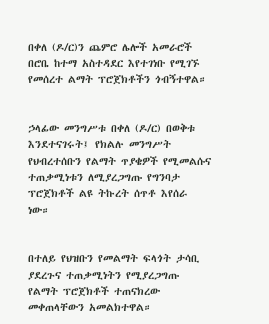በቀለ (ዶ/ር)ን ጨምሮ ሌሎች አመራሮች በሮቤ ከተማ አስተዳደር እየተገነቡ የሚገኙ የመሰረተ ልማት ፕሮጀክቶችን ጎብኝተዋል።


ኃላፊው መንግሥቱ በቀለ (ዶ/ር) በወቅቱ እንደተናገሩት፤ የክልሉ መንግሥት የህብረተሰቡን የልማት ጥያቄዎች የሚመልሱና ተጠቃሚነቱን ለሚያረጋግጡ የግንባታ ፕሮጀክቶች ልዩ ትኩረት ሰጥቶ እየሰራ ነው።


በተለይ የህዝቡን የመልማት ፍላጎት ታሳቢ ያደረጉና ተጠቃሚነትን የሚያረጋግጡ የልማት ፕሮጀክቶች ተጠናክረው መቀጠላቸውን አመልክተዋል።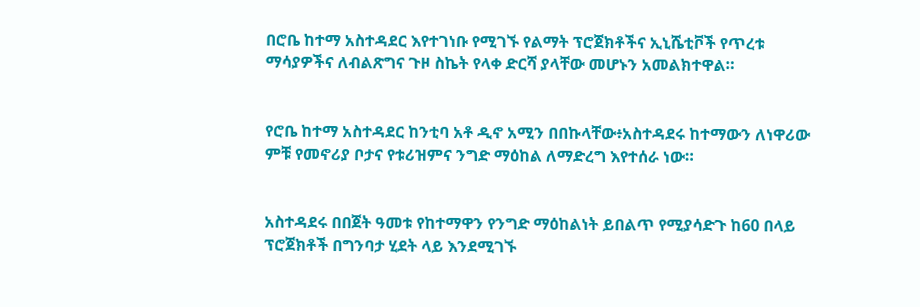በሮቤ ከተማ አስተዳደር እየተገነቡ የሚገኙ የልማት ፕሮጀክቶችና ኢኒሼቲቮች የጥረቱ ማሳያዎችና ለብልጽግና ጉዞ ስኬት የላቀ ድርሻ ያላቸው መሆኑን አመልክተዋል።


የሮቤ ከተማ አስተዳደር ከንቲባ አቶ ዲኖ አሚን በበኩላቸው፥አስተዳደሩ ከተማውን ለነዋሪው ምቹ የመኖሪያ ቦታና የቱሪዝምና ንግድ ማዕከል ለማድረግ እየተሰራ ነው።


አስተዳደሩ በበጀት ዓመቱ የከተማዋን የንግድ ማዕከልነት ይበልጥ የሚያሳድጉ ከ60 በላይ ፕሮጀክቶች በግንባታ ሂደት ላይ እንደሚገኙ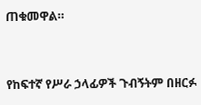ጠቁመዋል።


የከፍተኛ የሥራ ኃላፊዎች ጉብኝትም በዘርፉ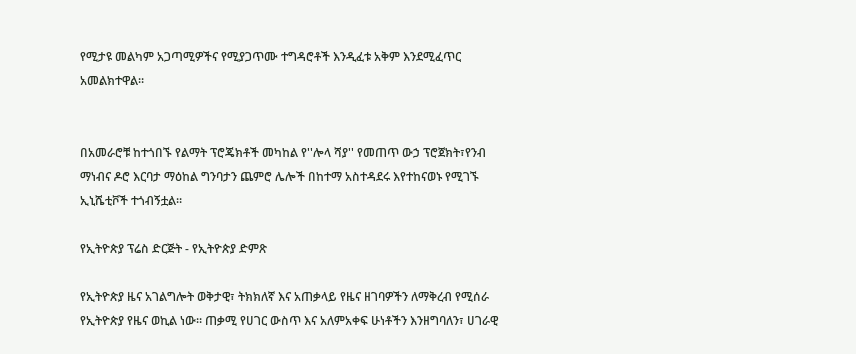የሚታዩ መልካም አጋጣሚዎችና የሚያጋጥሙ ተግዳሮቶች እንዲፈቱ አቅም እንደሚፈጥር አመልክተዋል።


በአመራሮቹ ከተጎበኙ የልማት ፕሮጄክቶች መካከል የ''ሎላ ሻያ'' የመጠጥ ውኃ ፕሮጀክት፣የንብ ማነብና ዶሮ እርባታ ማዕከል ግንባታን ጨምሮ ሌሎች በከተማ አስተዳደሩ እየተከናወኑ የሚገኙ ኢኒሼቲቮች ተጎብኝቷል።

የኢትዮጵያ ፕሬስ ድርጅት - የኢትዮጵያ ድምጽ

የኢትዮጵያ ዜና አገልግሎት ወቅታዊ፣ ትክክለኛ እና አጠቃላይ የዜና ዘገባዎችን ለማቅረብ የሚሰራ የኢትዮጵያ የዜና ወኪል ነው። ጠቃሚ የሀገር ውስጥ እና አለምአቀፍ ሁነቶችን እንዘግባለን፣ ሀገራዊ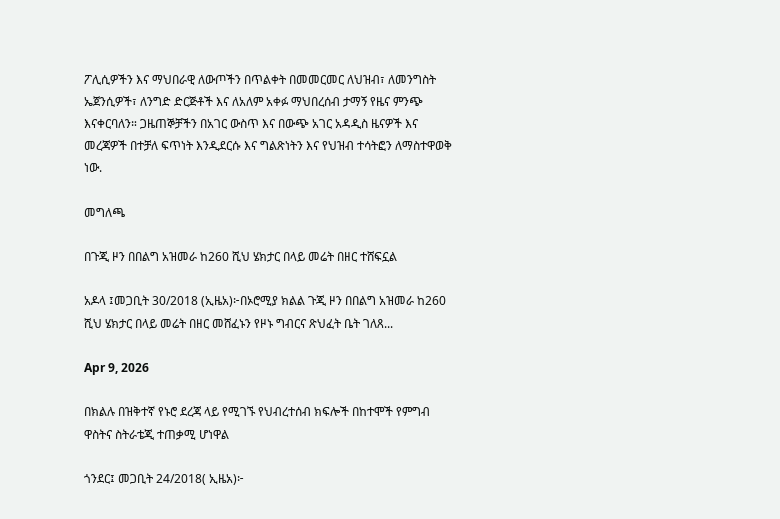ፖሊሲዎችን እና ማህበራዊ ለውጦችን በጥልቀት በመመርመር ለህዝብ፣ ለመንግስት ኤጀንሲዎች፣ ለንግድ ድርጅቶች እና ለአለም አቀፉ ማህበረሰብ ታማኝ የዜና ምንጭ እናቀርባለን። ጋዜጠኞቻችን በአገር ውስጥ እና በውጭ አገር አዳዲስ ዜናዎች እና መረጃዎች በተቻለ ፍጥነት እንዲደርሱ እና ግልጽነትን እና የህዝብ ተሳትፎን ለማስተዋወቅ ነው.

መግለጫ

በጉጂ ዞን በበልግ አዝመራ ከ260 ሺህ ሄክታር በላይ መሬት በዘር ተሸፍኗል

አዶላ ፤መጋቢት 30/2018 (ኢዜአ)፦በኦሮሚያ ክልል ጉጂ ዞን በበልግ አዝመራ ከ260 ሺህ ሄክታር በላይ መሬት በዘር መሸፈኑን የዞኑ ግብርና ጽህፈት ቤት ገለጸ...

Apr 9, 2026

በክልሉ በዝቅተኛ የኑሮ ደረጃ ላይ የሚገኙ የህብረተሰብ ክፍሎች በከተሞች የምግብ ዋስትና ስትራቴጂ ተጠቃሚ ሆነዋል

ጎንደር፤ መጋቢት 24/2018( ኢዜአ)፦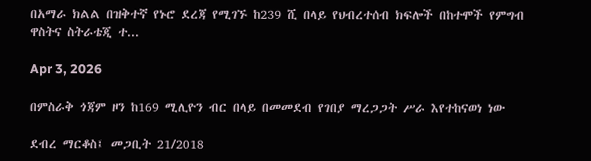በአማራ ክልል በዝቅተኛ የኑሮ ደረጃ የሚገኙ ከ239 ሺ በላይ የህብረተሰብ ክፍሎች በከተሞች የምግብ ዋስትና ስትራቴጂ ተ...

Apr 3, 2026

በምስራቅ ጎጃም ዞን ከ169 ሚሊዮን ብር በላይ በመመደብ የገበያ ማረጋጋት ሥራ እየተከናወነ ነው

ደብረ ማርቆስ፤ መጋቢት 21/2018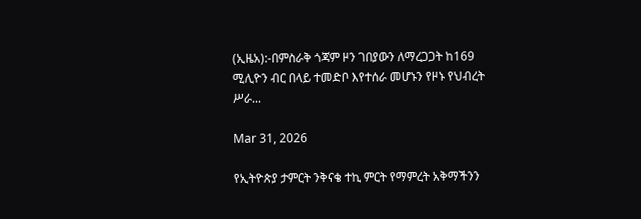(ኢዜአ):-በምስራቅ ጎጃም ዞን ገበያውን ለማረጋጋት ከ169 ሚሊዮን ብር በላይ ተመድቦ እየተሰራ መሆኑን የዞኑ የህብረት ሥራ...

Mar 31, 2026

የኢትዮጵያ ታምርት ንቅናቄ ተኪ ምርት የማምረት አቅማችንን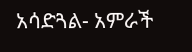አሳድጓል- አምራች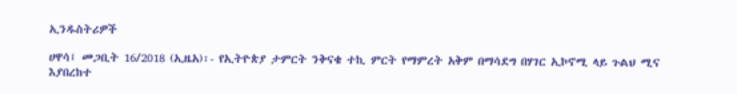ኢንዱስትሪዎች

ሀዋሳ፤ መጋቢት 16/2018 (ኢዜአ)፡- የኢትዮጵያ ታምርት ንቅናቄ ተኪ ምርት የማምረት አቅም በማሳደግ በሃገር ኢኮኖሚ ላይ ጉልህ ሚና እያበረከተ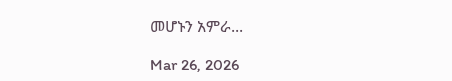መሆኑን አምራ...

Mar 26, 2026